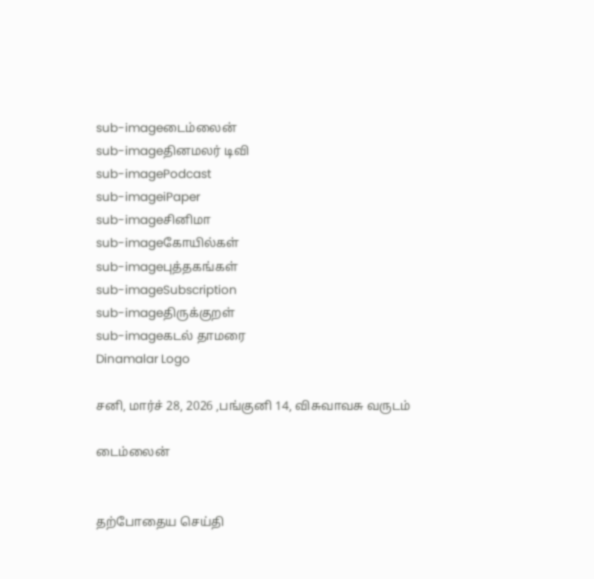sub-imageடைம்லைன்
sub-imageதினமலர் டிவி
sub-imagePodcast
sub-imageiPaper
sub-imageசினிமா
sub-imageகோயில்கள்
sub-imageபுத்தகங்கள்
sub-imageSubscription
sub-imageதிருக்குறள்
sub-imageகடல் தாமரை
Dinamalar Logo

சனி, மார்ச் 28, 2026 ,பங்குனி 14, விசுவாவசு வருடம்

டைம்லைன்


தற்போதைய செய்தி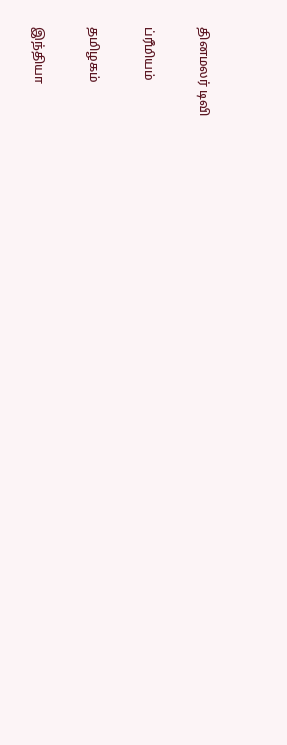தினமலர் டிவி


ப்ரீமியம்


தமிழகம்


இந்தியா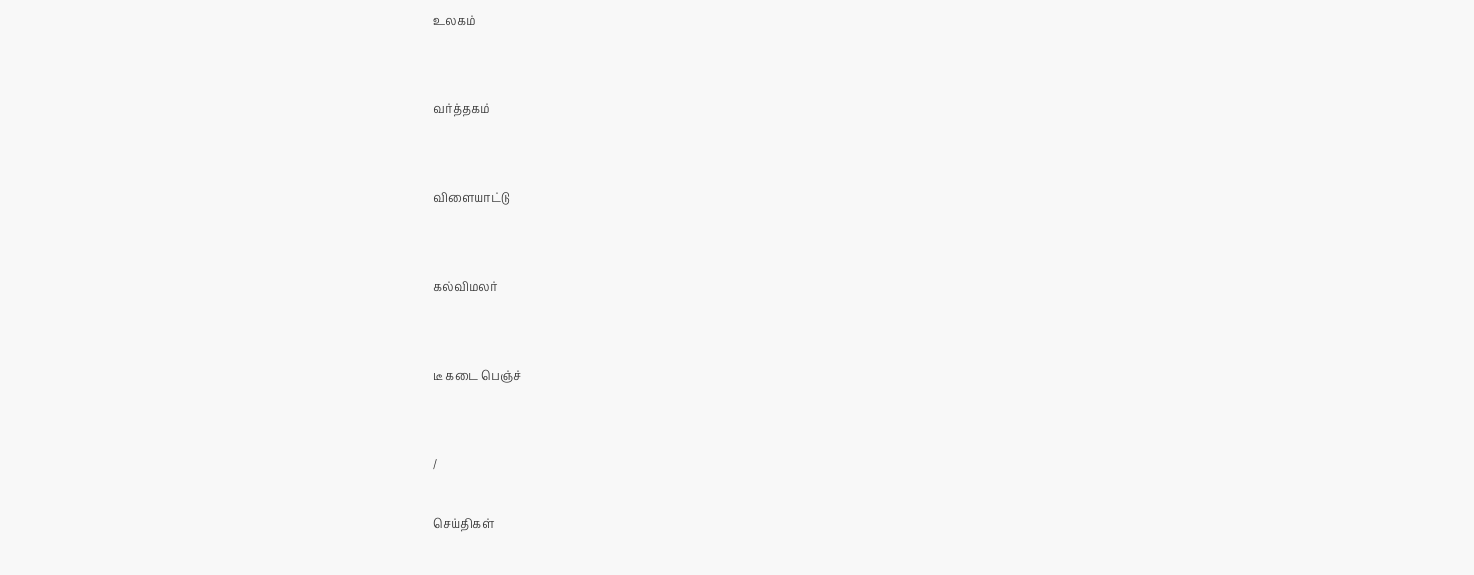உலகம்


வர்த்தகம்


விளையாட்டு


கல்விமலர்


டீ கடை பெஞ்ச்


/

செய்திகள்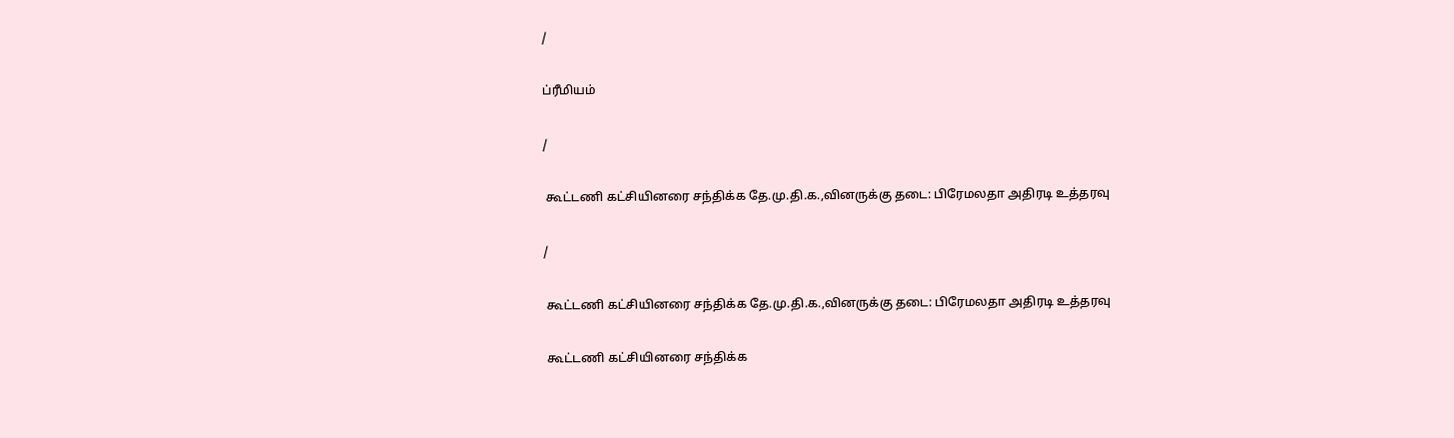/

ப்ரீமியம்

/

 கூட்டணி கட்சியினரை சந்திக்க தே.மு.தி.க.,வினருக்கு தடை: பிரேமலதா அதிரடி உத்தரவு

/

 கூட்டணி கட்சியினரை சந்திக்க தே.மு.தி.க.,வினருக்கு தடை: பிரேமலதா அதிரடி உத்தரவு

 கூட்டணி கட்சியினரை சந்திக்க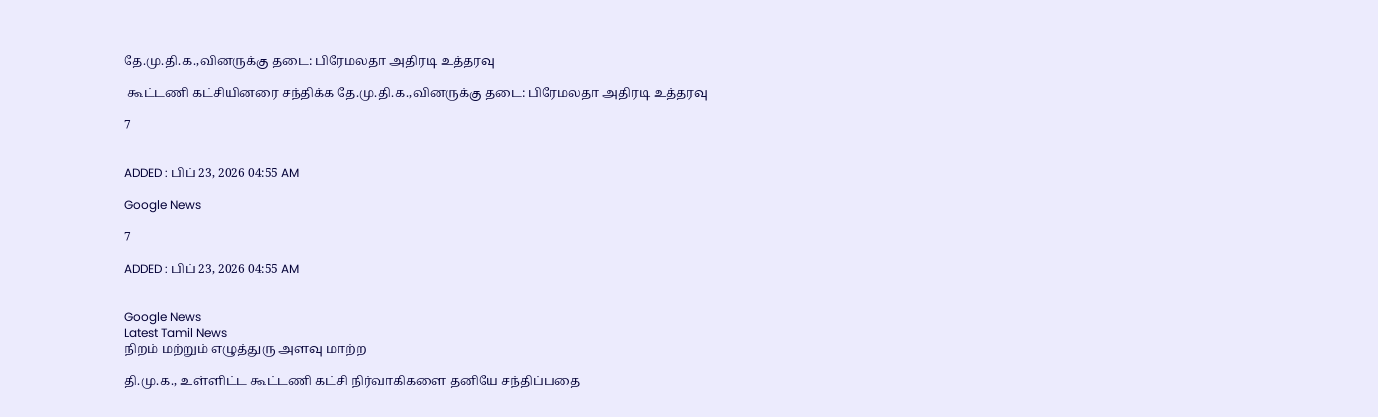தே.மு.தி.க.,வினருக்கு தடை: பிரேமலதா அதிரடி உத்தரவு

 கூட்டணி கட்சியினரை சந்திக்க தே.மு.தி.க.,வினருக்கு தடை: பிரேமலதா அதிரடி உத்தரவு

7


ADDED : பிப் 23, 2026 04:55 AM

Google News

7

ADDED : பிப் 23, 2026 04:55 AM


Google News
Latest Tamil News
நிறம் மற்றும் எழுத்துரு அளவு மாற்ற

தி.மு.க., உள்ளிட்ட கூட்டணி கட்சி நிர்வாகிகளை தனியே சந்திப்பதை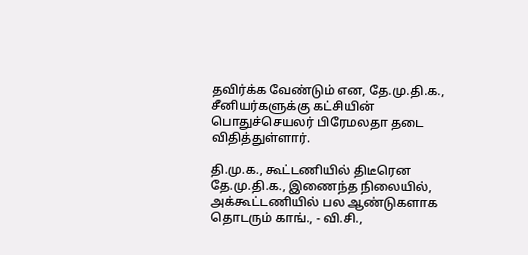தவிர்க்க வேண்டும் என, தே.மு.தி.க., சீனியர்களுக்கு கட்சியின் பொதுச்செயலர் பிரேமலதா தடை விதித்துள்ளார்.

தி.மு.க., கூட்டணியில் திடீரென தே.மு.தி.க., இணைந்த நிலையில், அக்கூட்டணியில் பல ஆண்டுகளாக தொடரும் காங்., - வி.சி.,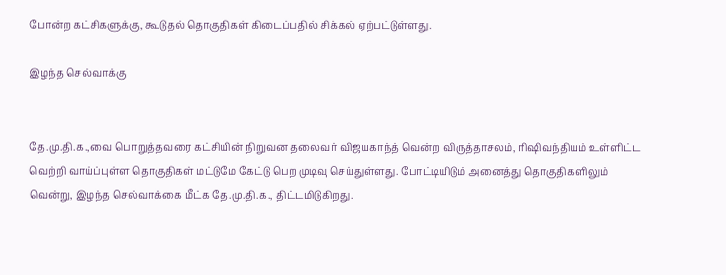போன்ற கட்சிகளுக்கு, கூடுதல் தொகுதிகள் கிடைப்பதில் சிக்கல் ஏற்பட்டுள்ளது.

இழந்த செல்வாக்கு


தே.மு.தி.க.,வை பொறுத்தவரை கட்சியின் நிறுவன தலைவர் விஜயகாந்த் வென்ற விருத்தாசலம், ரிஷிவந்தியம் உள்ளிட்ட வெற்றி வாய்ப்புள்ள தொகுதிகள் மட்டுமே கேட்டு பெற முடிவு செய்துள்ளது. போட்டியிடும் அனைத்து தொகுதிகளிலும் வென்று, இழந்த செல்வாக்கை மீட்க தே.மு.தி.க., திட்டமிடுகிறது.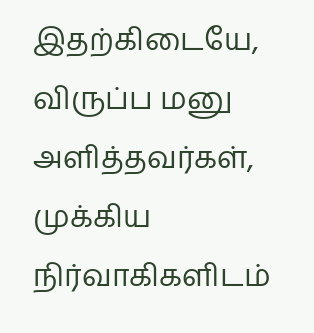இதற்கிடையே, விருப்ப மனு அளித்தவர்கள், முக்கிய நிர்வாகிகளிடம்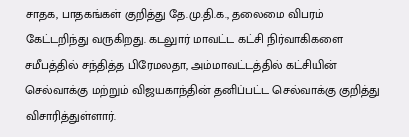சாதக, பாதகங்கள் குறித்து தே.மு.தி.க., தலைமை விபரம் கேட்டறிந்து வருகிறது. கடலுார் மாவட்ட கட்சி நிர்வாகிகளை சமீபத்தில் சந்தித்த பிரேமலதா, அம்மாவட்டத்தில் கட்சியின் செல்வாக்கு மற்றும் விஜயகாந்தின் தனிப்பட்ட செல்வாக்கு குறித்து விசாரித்துள்ளார்.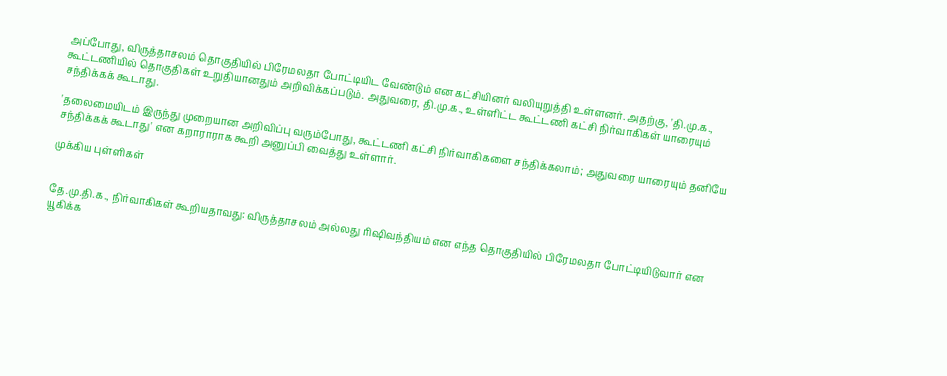அப்போது, விருத்தாசலம் தொகுதியில் பிரேமலதா போட்டியிட வேண்டும் என கட்சியினர் வலியுறுத்தி உள்ளனர். அதற்கு, 'தி.மு.க., கூட்டணியில் தொகுதிகள் உறுதியானதும் அறிவிக்கப்படும். அதுவரை, தி.மு.க., உள்ளிட்ட கூட்டணி கட்சி நிர்வாகிகள் யாரையும் சந்திக்கக் கூடாது.

'தலைமையிடம் இருந்து முறையான அறிவிப்பு வரும்போது, கூட்டணி கட்சி நிர்வாகிகளை சந்திக்கலாம்; அதுவரை யாரையும் தனியே சந்திக்கக் கூடாது' என கறாராராக கூறி அனுப்பி வைத்து உள்ளார்.

முக்கிய புள்ளிகள்


தே.மு.தி.க., நிர்வாகிகள் கூறியதாவது: விருத்தாசலம் அல்லது ரிஷிவந்தியம் என எந்த தொகுதியில் பிரேமலதா போட்டியிடுவார் என யூகிக்க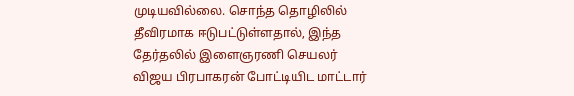முடியவில்லை. சொந்த தொழிலில் தீவிரமாக ஈடுபட்டுள்ளதால், இந்த தேர்தலில் இளைஞரணி செயலர் விஜய பிரபாகரன் போட்டியிட மாட்டார்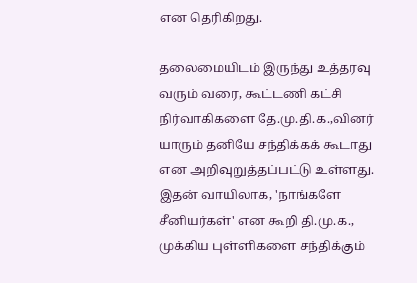என தெரிகிறது.

தலைமையிடம் இருந்து உத்தரவு வரும் வரை, கூட்டணி கட்சி நிர்வாகிகளை தே.மு.தி.க.,வினர் யாரும் தனியே சந்திக்கக் கூடாது என அறிவுறுத்தப்பட்டு உள்ளது. இதன் வாயிலாக, 'நாங்களே சீனியர்கள்' என கூறி தி.மு.க., முக்கிய புள்ளிகளை சந்திக்கும்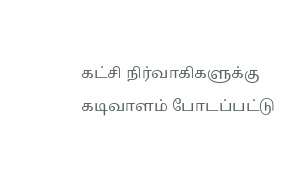கட்சி நிர்வாகிகளுக்கு கடிவாளம் போடப்பட்டு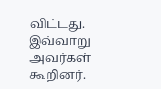விட்டது. இவ்வாறு அவர்கள் கூறினர்.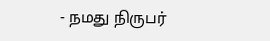- நமது நிருபர்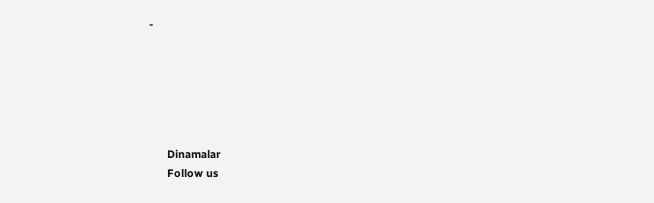-






      Dinamalar
      Follow us